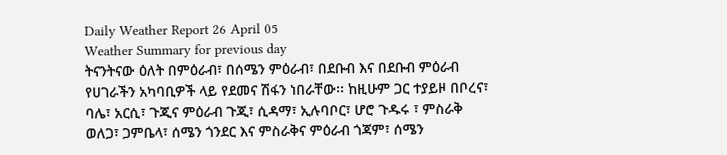Daily Weather Report 26 April 05
Weather Summary for previous day
ትናንትናው ዕለት በምዕራብ፣ በሰሜን ምዕራብ፣ በደቡብ እና በደቡብ ምዕራብ የሀገራችን አካባቢዎች ላይ የደመና ሽፋን ነበራቸው፡፡ ከዚሁም ጋር ተያይዞ በቦረና፣ ባሌ፣ አርሲ፣ ጉጂና ምዕራብ ጉጂ፣ ሲዳማ፣ ኢሉባቦር፣ ሆሮ ጉዱሩ ፣ ምስራቅ ወለጋ፣ ጋምቤላ፣ ሰሜን ጎንደር እና ምስራቅና ምዕራብ ጎጃም፣ ሰሜን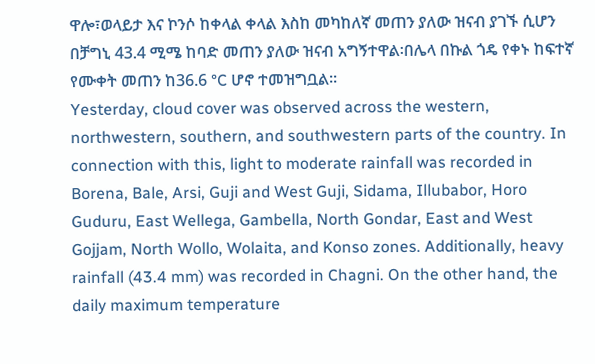ዋሎ፣ወላይታ እና ኮንሶ ከቀላል ቀላል እስከ መካከለኛ መጠን ያለው ዝናብ ያገኙ ሲሆን በቻግኒ 43.4 ሚሜ ከባድ መጠን ያለው ዝናብ አግኝተዋል፡በሌላ በኩል ጎዴ የቀኑ ከፍተኛ የሙቀት መጠን ከ36.6 °C ሆኖ ተመዝግቧል፡፡
Yesterday, cloud cover was observed across the western, northwestern, southern, and southwestern parts of the country. In connection with this, light to moderate rainfall was recorded in Borena, Bale, Arsi, Guji and West Guji, Sidama, Illubabor, Horo Guduru, East Wellega, Gambella, North Gondar, East and West Gojjam, North Wollo, Wolaita, and Konso zones. Additionally, heavy rainfall (43.4 mm) was recorded in Chagni. On the other hand, the daily maximum temperature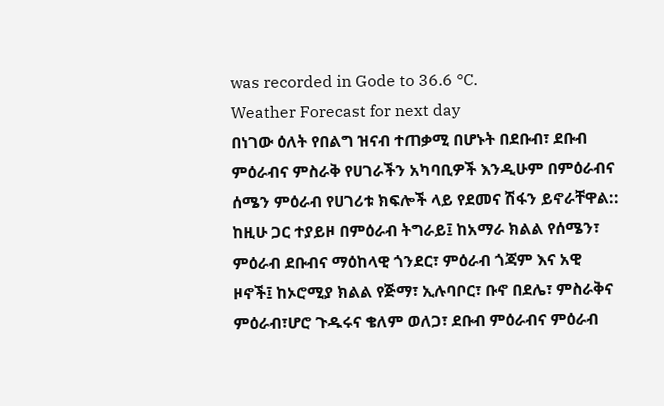was recorded in Gode to 36.6 °C.
Weather Forecast for next day
በነገው ዕለት የበልግ ዝናብ ተጠቃሚ በሆኑት በደቡብ፣ ደቡብ ምዕራብና ምስራቅ የሀገራችን አካባቢዎች እንዲሁም በምዕራብና ሰሜን ምዕራብ የሀገሪቱ ክፍሎች ላይ የደመና ሽፋን ይኖራቸዋል:: ከዚሁ ጋር ተያይዞ በምዕራብ ትግራይ፤ ከአማራ ክልል የሰሜን፣ ምዕራብ ደቡብና ማዕከላዊ ጎንደር፣ ምዕራብ ጎጃም እና አዊ ዞኖች፤ ከኦሮሚያ ክልል የጅማ፣ ኢሉባቦር፣ ቡኖ በደሌ፣ ምስራቅና ምዕራብ፣ሆሮ ጉዱሩና ቄለም ወለጋ፣ ደቡብ ምዕራብና ምዕራብ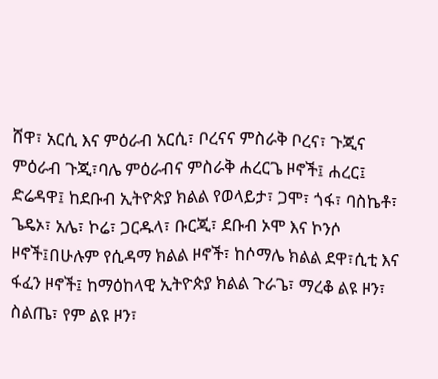ሸዋ፣ አርሲ እና ምዕራብ አርሲ፣ ቦረናና ምስራቅ ቦረና፣ ጉጂና ምዕራብ ጉጂ፣ባሌ ምዕራብና ምስራቅ ሐረርጌ ዞኖች፤ ሐረር፤ ድሬዳዋ፤ ከደቡብ ኢትዮጵያ ክልል የወላይታ፣ ጋሞ፣ ጎፋ፣ ባስኬቶ፣ ጌዴኦ፣ አሌ፣ ኮሬ፣ ጋርዱላ፣ ቡርጂ፣ ደቡብ ኦሞ እና ኮንሶ ዞኖች፤በሁሉም የሲዳማ ክልል ዞኖች፣ ከሶማሌ ክልል ደዋ፣ሲቲ እና ፋፈን ዞኖች፤ ከማዕከላዊ ኢትዮጵያ ክልል ጉራጌ፣ ማረቆ ልዩ ዞን፣ ስልጤ፣ የም ልዩ ዞን፣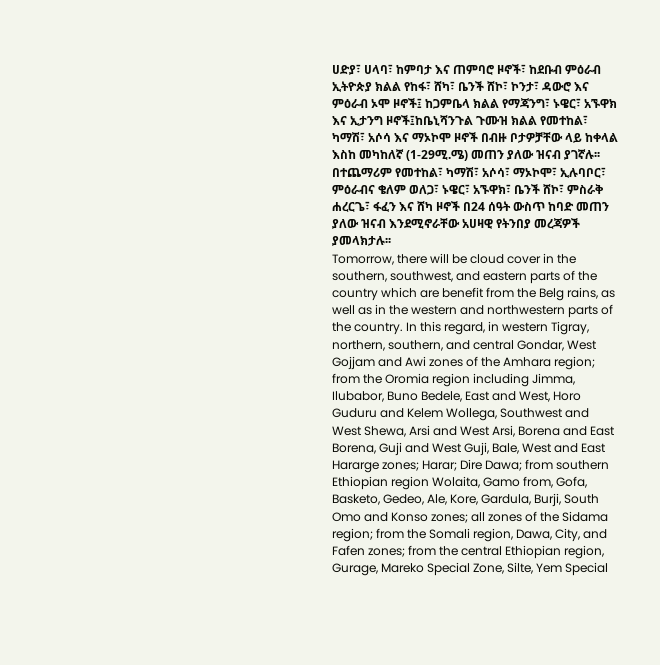ሀድያ፣ ሀላባ፣ ከምባታ እና ጠምባሮ ዞኖች፣ ከደቡብ ምዕራብ ኢትዮጵያ ክልል የከፋ፣ ሸካ፣ ቤንች ሸኮ፣ ኮንታ፣ ዳውሮ እና ምዕራብ ኦሞ ዞኖች፤ ከጋምቤላ ክልል የማጃንግ፣ ኑዌር፣ አኙዋክ እና ኢታንግ ዞኖች፤ከቤኒሻንጉል ጉሙዝ ክልል የመተከል፣ ካማሽ፣ አሶሳ እና ማኦኮሞ ዞኖች በብዙ ቦታዎቻቸው ላይ ከቀላል እስከ መካከለኛ (1-29ሚ.ሜ) መጠን ያለው ዝናብ ያገኛሉ፡፡ በተጨማሪም የመተከል፣ ካማሽ፣ አሶሳ፣ ማኦኮሞ፣ ኢሉባቦር፣ ምዕራብና ቄለም ወለጋ፣ ኑዌር፣ አኙዋክ፣ ቤንች ሸኮ፣ ምስራቅ ሐረርጌ፣ ፋፈን እና ሸካ ዞኖች በ24 ሰዓት ውስጥ ከባድ መጠን ያለው ዝናብ እንደሚኖራቸው አሀዛዊ የትንበያ መረጃዎች ያመላክታሉ፡፡
Tomorrow, there will be cloud cover in the southern, southwest, and eastern parts of the country which are benefit from the Belg rains, as well as in the western and northwestern parts of the country. In this regard, in western Tigray, northern, southern, and central Gondar, West Gojjam and Awi zones of the Amhara region; from the Oromia region including Jimma, Ilubabor, Buno Bedele, East and West, Horo Guduru and Kelem Wollega, Southwest and West Shewa, Arsi and West Arsi, Borena and East Borena, Guji and West Guji, Bale, West and East Hararge zones; Harar; Dire Dawa; from southern Ethiopian region Wolaita, Gamo from, Gofa, Basketo, Gedeo, Ale, Kore, Gardula, Burji, South Omo and Konso zones; all zones of the Sidama region; from the Somali region, Dawa, City, and Fafen zones; from the central Ethiopian region, Gurage, Mareko Special Zone, Silte, Yem Special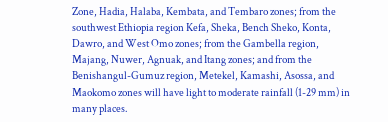Zone, Hadia, Halaba, Kembata, and Tembaro zones; from the southwest Ethiopia region Kefa, Sheka, Bench Sheko, Konta, Dawro, and West Omo zones; from the Gambella region, Majang, Nuwer, Agnuak, and Itang zones; and from the Benishangul-Gumuz region, Metekel, Kamashi, Asossa, and Maokomo zones will have light to moderate rainfall (1-29 mm) in many places.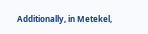Additionally, in Metekel,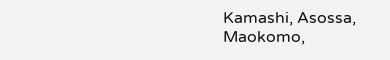Kamashi, Asossa, Maokomo,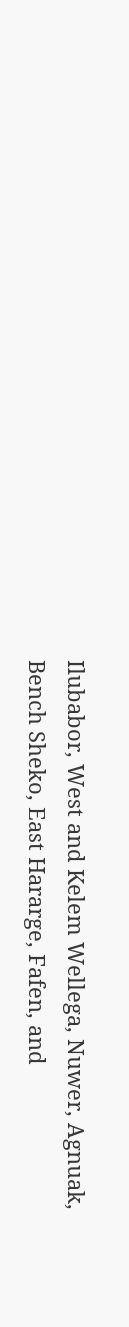Ilubabor, West and Kelem Wellega, Nuwer, Agnuak, Bench Sheko, East Hararge, Fafen, and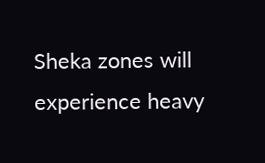Sheka zones will experience heavy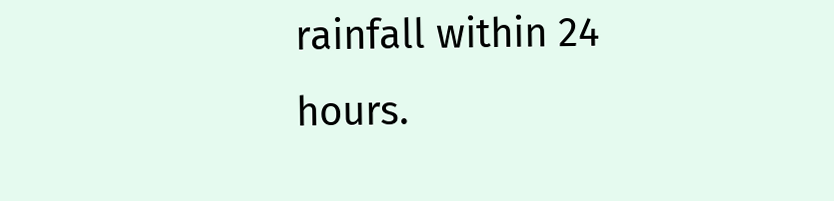rainfall within 24 hours.